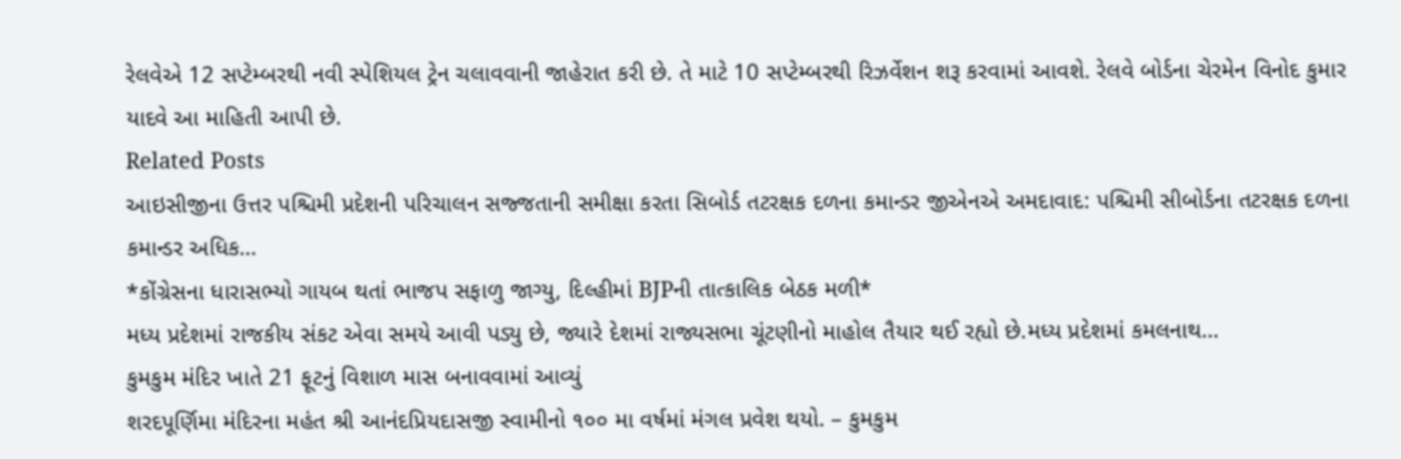રેલવેએ 12 સપ્ટેમ્બરથી નવી સ્પેશિયલ ટ્રેન ચલાવવાની જાહેરાત કરી છે. તે માટે 10 સપ્ટેમ્બરથી રિઝર્વેશન શરૂ કરવામાં આવશે. રેલવે બોર્ડના ચેરમેન વિનોદ કુમાર યાદવે આ માહિતી આપી છે.
Related Posts
આઇસીજીના ઉત્તર પશ્ચિમી પ્રદેશની પરિચાલન સજ્જતાની સમીક્ષા કરતા સિબોર્ડ તટરક્ષક દળના કમાન્ડર જીએનએ અમદાવાદ: પશ્ચિમી સીબોર્ડના તટરક્ષક દળના કમાન્ડર અધિક…
*કોંગ્રેસના ધારાસભ્યો ગાયબ થતાં ભાજપ સફાળુ જાગ્યુ, દિલ્હીમાં BJPની તાત્કાલિક બેઠક મળી*
મધ્ય પ્રદેશમાં રાજકીય સંકટ એવા સમયે આવી પડ્યુ છે, જ્યારે દેશમાં રાજ્યસભા ચૂંટણીનો માહોલ તૈયાર થઈ રહ્યો છે.મધ્ય પ્રદેશમાં કમલનાથ…
કુમકુમ મંદિર ખાતે 21 ફૂટનું વિશાળ માસ બનાવવામાં આવ્યું
શરદપૂર્ણિમા મંદિરના મહંત શ્રી આનંદપ્રિયદાસજી સ્વામીનો ૧૦૦ મા વર્ષમાં મંગલ પ્રવેશ થયો. – કુમકુમ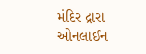મંદિર દ્રારા ઓનલાઈન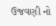ઉજવણી નો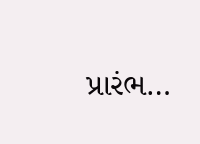પ્રારંભ…